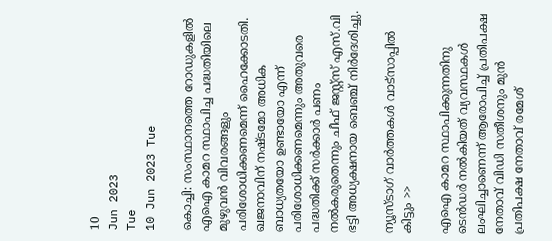10
Jun 2023
Tue
10 Jun 2023 Tue

കൊച്ചി: സംസ്ഥാനത്തെ റോഡുകളിൽ എഐ കാമറ സ്ഥാപിച്ച പദ്ധതിയിലെ മുഴുവൻ വിവരങ്ങളും പരിശോധിക്കണമെന്ന് ഹൈക്കോടതി. ഖജനാവിന് നഷ്ടമോ അധിക ബാധ്യതയോ ഉണ്ടായോ എന്ന് പരിശോധിക്കണമെന്നും അതുവരെ പദ്ധതിക്ക് സർക്കാർ പണം നൽകരുതെന്നും ചീഫ് ജസ്റ്റ്‌സ് എസ്.വി ഭട്ടി അധ്യക്ഷനായ ബെഞ്ച് നിർദേശിച്ചു.

ന്യൂസ്ടാഗ് വാര്‍ത്തകള്‍ വാട്‌സാപ്പില്‍ കിട്ടും >>

എഐ കാമറ സ്ഥാപിക്കുന്നതിനു ടെൻഡർ നൽകിയത് വ്യവസ്ഥകൾ ലംഘിച്ചാണെന്ന് ആരോപിച്ച് പ്രതിപക്ഷ നേതാവ് വിഡി സതീശനും മുൻ പ്രതിപക്ഷ നേതാവ് രമേശ്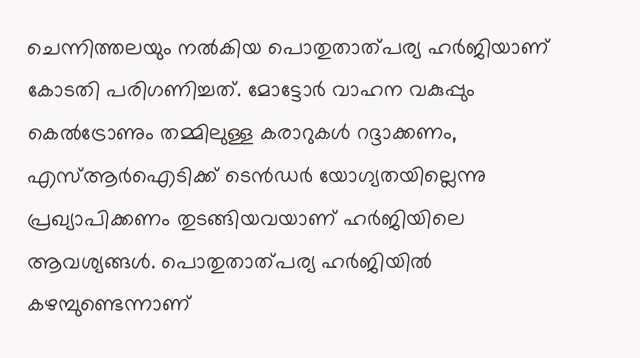ചെന്നിത്തലയും നൽകിയ പൊതുതാത്പര്യ ഹർജിയാണ് കോടതി പരിഗണിച്ചത്. മോട്ടോർ വാഹന വകുപ്പും കെൽട്രോണും തമ്മിലുള്ള കരാറുകൾ റദ്ദാക്കണം, എസ്ആർഐടിക്ക് ടെൻഡർ യോഗ്യതയില്ലെന്നു പ്രഖ്യാപിക്കണം തുടങ്ങിയവയാണ് ഹർജിയിലെ ആവശ്യങ്ങൾ. പൊതുതാത്പര്യ ഹർജിയിൽ കഴമ്പുണ്ടെന്നാണ്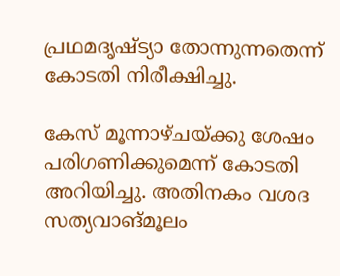പ്രഥമദൃഷ്ട്യാ തോന്നുന്നതെന്ന് കോടതി നിരീക്ഷിച്ചു.

കേസ് മൂന്നാഴ്ചയ്ക്കു ശേഷം പരിഗണിക്കുമെന്ന് കോടതി അറിയിച്ചു. അതിനകം വശദ സത്യവാങ്മൂലം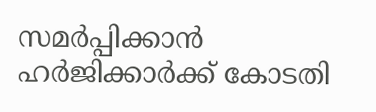സമർപ്പിക്കാൻ ഹർജിക്കാർക്ക് കോടതി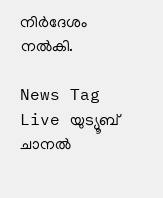നിർദേശം നൽകി.

News Tag Live യുട്യൂബ് ചാനല്‍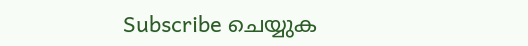Subscribe ചെയ്യുക